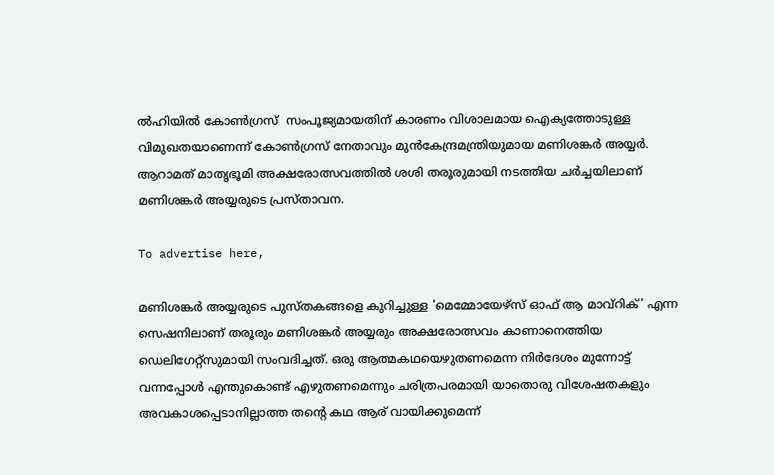ല്‍ഹിയില്‍ കോണ്‍ഗ്രസ്  സംപൂജ്യമായതിന് കാരണം വിശാലമായ ഐക്യത്തോടുള്ള വിമുഖതയാണെന്ന് കോണ്‍ഗ്രസ് നേതാവും മുന്‍കേന്ദ്രമന്ത്രിയുമായ മണിശങ്കര്‍ അയ്യര്‍. ആറാമത് മാതൃഭൂമി അക്ഷരോത്സവത്തിൽ ശശി തരൂരുമായി നടത്തിയ ചര്‍ച്ചയിലാണ് മണിശങ്കർ അയ്യരുടെ പ്രസ്താവന.

To advertise here,

മണിശങ്കര്‍ അയ്യരുടെ പുസ്തകങ്ങളെ കുറിച്ചുള്ള 'മെമ്മോയേഴ്‌സ് ഓഫ് ആ മാവ്‌റിക്' എന്ന സെഷനിലാണ് തരൂരും മണിശങ്കര്‍ അയ്യരും അക്ഷരോത്സവം കാണാനെത്തിയ ഡെലിഗേറ്റ്‌സുമായി സംവദിച്ചത്. ഒരു ആത്മകഥയെഴുതണമെന്ന നിര്‍ദേശം മുന്നോട്ട് വന്നപ്പോള്‍ എന്തുകൊണ്ട് എഴുതണമെന്നും ചരിത്രപരമായി യാതൊരു വിശേഷതകളും അവകാശപ്പെടാനില്ലാത്ത തന്റെ കഥ ആര് വായിക്കുമെന്ന്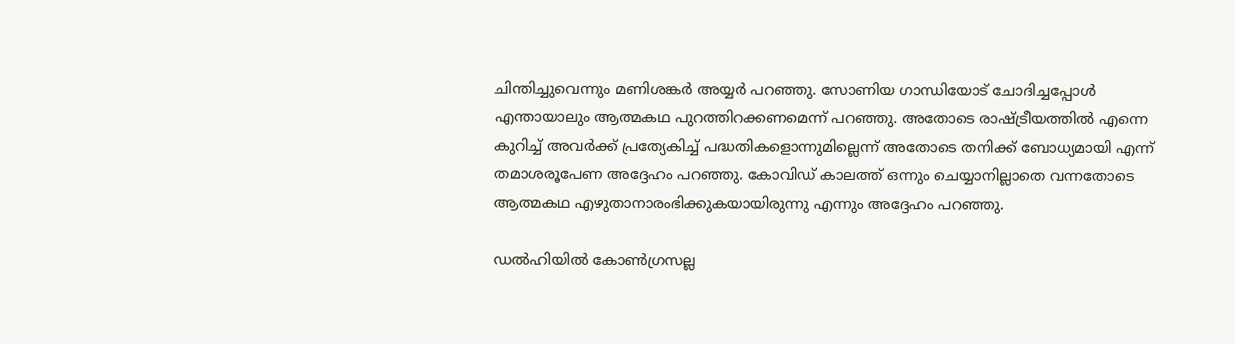ചിന്തിച്ചുവെന്നും മണിശങ്കര്‍ അയ്യര്‍ പറഞ്ഞു. സോണിയ ഗാന്ധിയോട് ചോദിച്ചപ്പോള്‍ എന്തായാലും ആത്മകഥ പുറത്തിറക്കണമെന്ന് പറഞ്ഞു. അതോടെ രാഷ്ട്രീയത്തില്‍ എന്നെ കുറിച്ച് അവര്‍ക്ക് പ്രത്യേകിച്ച് പദ്ധതികളൊന്നുമില്ലെന്ന് അതോടെ തനിക്ക് ബോധ്യമായി എന്ന് തമാശരൂപേണ അദ്ദേഹം പറഞ്ഞു. കോവിഡ് കാലത്ത് ഒന്നും ചെയ്യാനില്ലാതെ വന്നതോടെ ആത്മകഥ എഴുതാനാരംഭിക്കുകയായിരുന്നു എന്നും അദ്ദേഹം പറഞ്ഞു.

ഡല്‍ഹിയില്‍ കോണ്‍ഗ്രസല്ല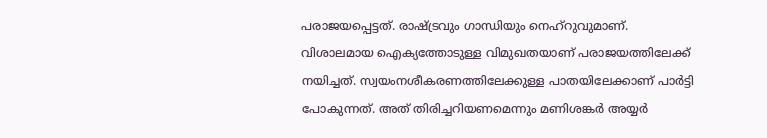പരാജയപ്പെട്ടത്. രാഷ്ട്രവും ഗാന്ധിയും നെഹ്‌റുവുമാണ്. വിശാലമായ ഐക്യത്തോടുള്ള വിമുഖതയാണ് പരാജയത്തിലേക്ക് നയിച്ചത്. സ്വയംനശീകരണത്തിലേക്കുള്ള പാതയിലേക്കാണ് പാര്‍ട്ടി പോകുന്നത്. അത് തിരിച്ചറിയണമെന്നും മണിശങ്കര്‍ അയ്യര്‍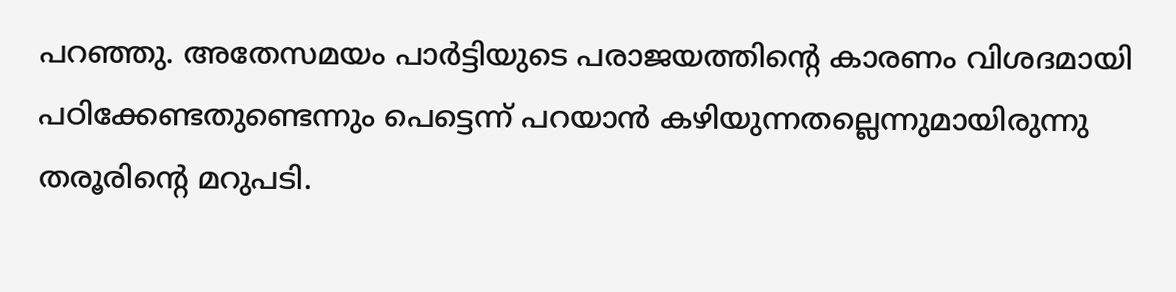പറഞ്ഞു. അതേസമയം പാര്‍ട്ടിയുടെ പരാജയത്തിന്റെ കാരണം വിശദമായി പഠിക്കേണ്ടതുണ്ടെന്നും പെട്ടെന്ന് പറയാന്‍ കഴിയുന്നതല്ലെന്നുമായിരുന്നു തരൂരിന്റെ മറുപടി.